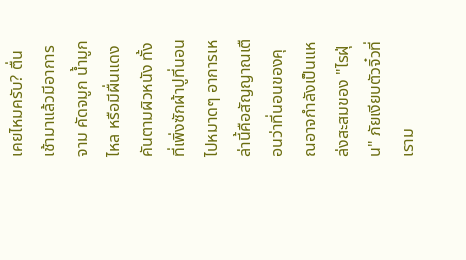เคยไหมครับ? ตื่นเช้ามาแล้วมีอาการจาม คัดจมูก น้ำมูกไหล หรือมีผื่นแดงคันตามผิวหนัง ทั้งที่เพิ่งซักผ้าปูที่นอนไปหมาดๆ อาการเหล่านี้คือสัญญาณเตือนว่าที่นอนของคุณอาจกำลังเป็นแหล่งสะสมของ "ไรฝุ่น" ภัยเงียบตัวจิ๋วที่เราม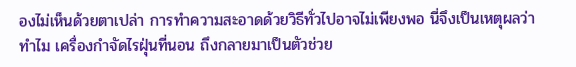องไม่เห็นด้วยตาเปล่า การทำความสะอาดด้วยวิธีทั่วไปอาจไม่เพียงพอ นี่จึงเป็นเหตุผลว่าทำไม เครื่องกำจัดไรฝุ่นที่นอน ถึงกลายมาเป็นตัวช่วย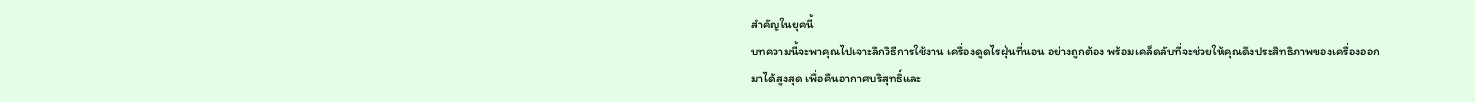สำคัญในยุคนี้
บทความนี้จะพาคุณไปเจาะลึกวิธีการใช้งาน เครื่องดูดไรฝุ่นที่นอน อย่างถูกต้อง พร้อมเคล็ดลับที่จะช่วยให้คุณดึงประสิทธิภาพของเครื่องออกมาได้สูงสุด เพื่อคืนอากาศบริสุทธิ์และ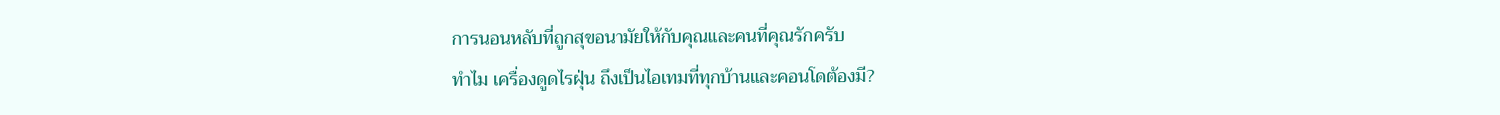การนอนหลับที่ถูกสุขอนามัยให้กับคุณและคนที่คุณรักครับ
ทำไม เครื่องดูดไรฝุ่น ถึงเป็นไอเทมที่ทุกบ้านและคอนโดต้องมี?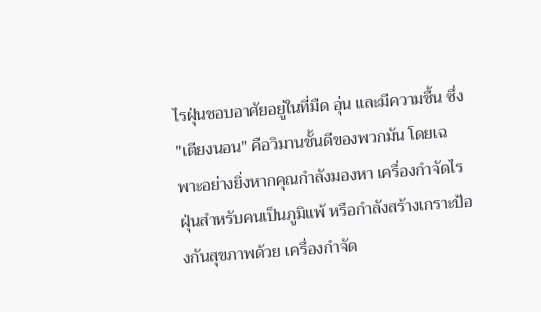ไรฝุ่นชอบอาศัยอยู่ในที่มืด อุ่น และมีความชื้น ซึ่ง "เตียงนอน" คือวิมานชั้นดีของพวกมัน โดยเฉพาะอย่างยิ่งหากคุณกำลังมองหา เครื่องกำจัดไรฝุ่นสำหรับคนเป็นภูมิแพ้ หรือกำลังสร้างเกราะป้องกันสุขภาพด้วย เครื่องกำจัด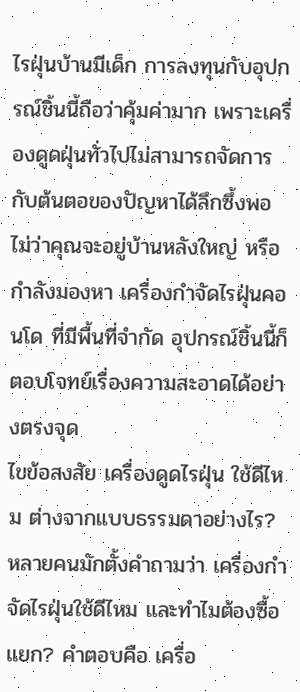ไรฝุ่นบ้านมีเด็ก การลงทุนกับอุปกรณ์ชิ้นนี้ถือว่าคุ้มค่ามาก เพราะเครื่องดูดฝุ่นทั่วไปไม่สามารถจัดการกับต้นตอของปัญหาได้ลึกซึ้งพอ ไม่ว่าคุณจะอยู่บ้านหลังใหญ่ หรือกำลังมองหา เครื่องกำจัดไรฝุ่นคอนโด ที่มีพื้นที่จำกัด อุปกรณ์ชิ้นนี้ก็ตอบโจทย์เรื่องความสะอาดได้อย่างตรงจุด
ไขข้อสงสัย เครื่องดูดไรฝุ่น ใช้ดีไหม ต่างจากแบบธรรมดาอย่างไร?
หลายคนมักตั้งคำถามว่า เครื่องกำจัดไรฝุ่นใช้ดีไหม และทำไมต้องซื้อแยก? คำตอบคือ เครื่อ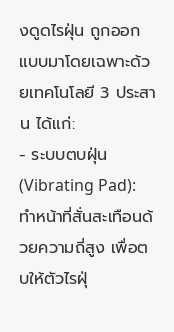งดูดไรฝุ่น ถูกออกแบบมาโดยเฉพาะด้วยเทคโนโลยี 3 ประสาน ได้แก่:
- ระบบตบฝุ่น (Vibrating Pad): ทำหน้าที่สั่นสะเทือนด้วยความถี่สูง เพื่อตบให้ตัวไรฝุ่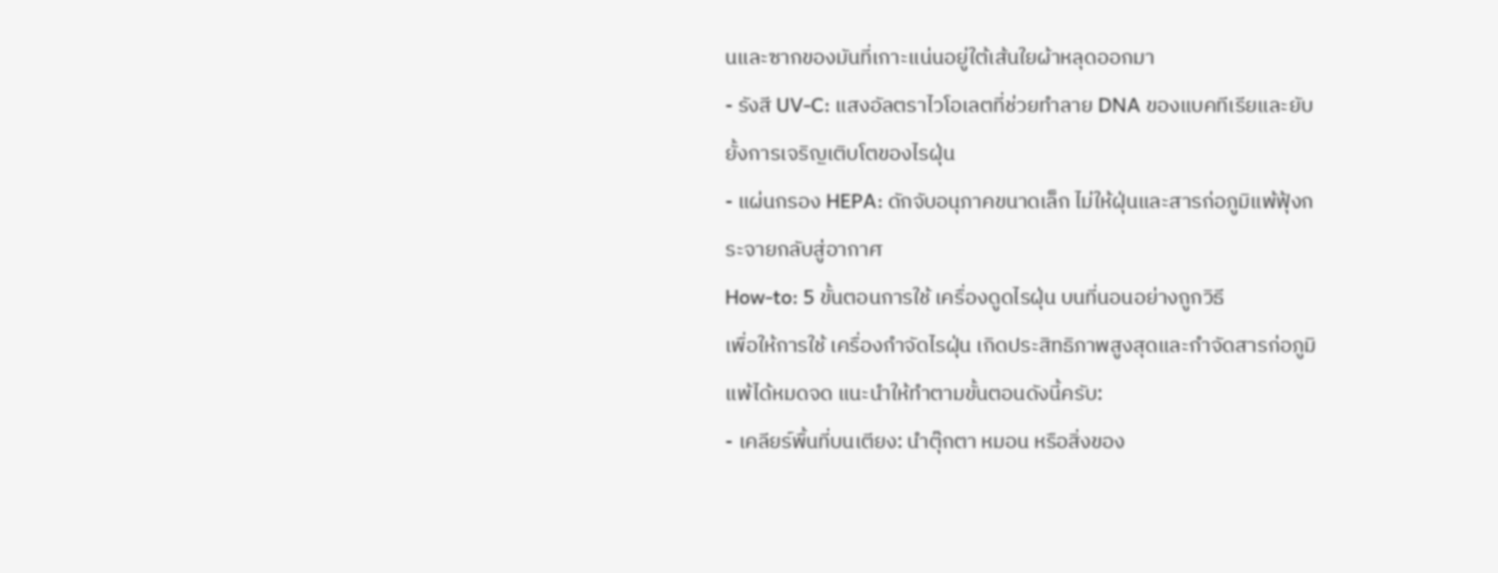นและซากของมันที่เกาะแน่นอยู่ใต้เส้นใยผ้าหลุดออกมา
- รังสี UV-C: แสงอัลตราไวโอเลตที่ช่วยทำลาย DNA ของแบคทีเรียและยับยั้งการเจริญเติบโตของไรฝุ่น
- แผ่นกรอง HEPA: ดักจับอนุภาคขนาดเล็ก ไม่ให้ฝุ่นและสารก่อภูมิแพ้ฟุ้งกระจายกลับสู่อากาศ
How-to: 5 ขั้นตอนการใช้ เครื่องดูดไรฝุ่น บนที่นอนอย่างถูกวิธี
เพื่อให้การใช้ เครื่องกำจัดไรฝุ่น เกิดประสิทธิภาพสูงสุดและกำจัดสารก่อภูมิแพ้ได้หมดจด แนะนำให้ทำตามขั้นตอนดังนี้ครับ:
- เคลียร์พื้นที่บนเตียง: นำตุ๊กตา หมอน หรือสิ่งของ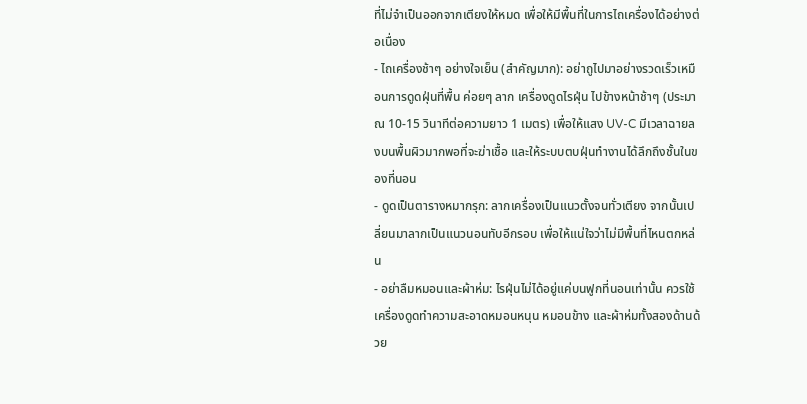ที่ไม่จำเป็นออกจากเตียงให้หมด เพื่อให้มีพื้นที่ในการไถเครื่องได้อย่างต่อเนื่อง
- ไถเครื่องช้าๆ อย่างใจเย็น (สำคัญมาก): อย่าถูไปมาอย่างรวดเร็วเหมือนการดูดฝุ่นที่พื้น ค่อยๆ ลาก เครื่องดูดไรฝุ่น ไปข้างหน้าช้าๆ (ประมาณ 10-15 วินาทีต่อความยาว 1 เมตร) เพื่อให้แสง UV-C มีเวลาฉายลงบนพื้นผิวมากพอที่จะฆ่าเชื้อ และให้ระบบตบฝุ่นทำงานได้ลึกถึงชั้นในของที่นอน
- ดูดเป็นตารางหมากรุก: ลากเครื่องเป็นแนวตั้งจนทั่วเตียง จากนั้นเปลี่ยนมาลากเป็นแนวนอนทับอีกรอบ เพื่อให้แน่ใจว่าไม่มีพื้นที่ไหนตกหล่น
- อย่าลืมหมอนและผ้าห่ม: ไรฝุ่นไม่ได้อยู่แค่บนฟูกที่นอนเท่านั้น ควรใช้เครื่องดูดทำความสะอาดหมอนหนุน หมอนข้าง และผ้าห่มทั้งสองด้านด้วย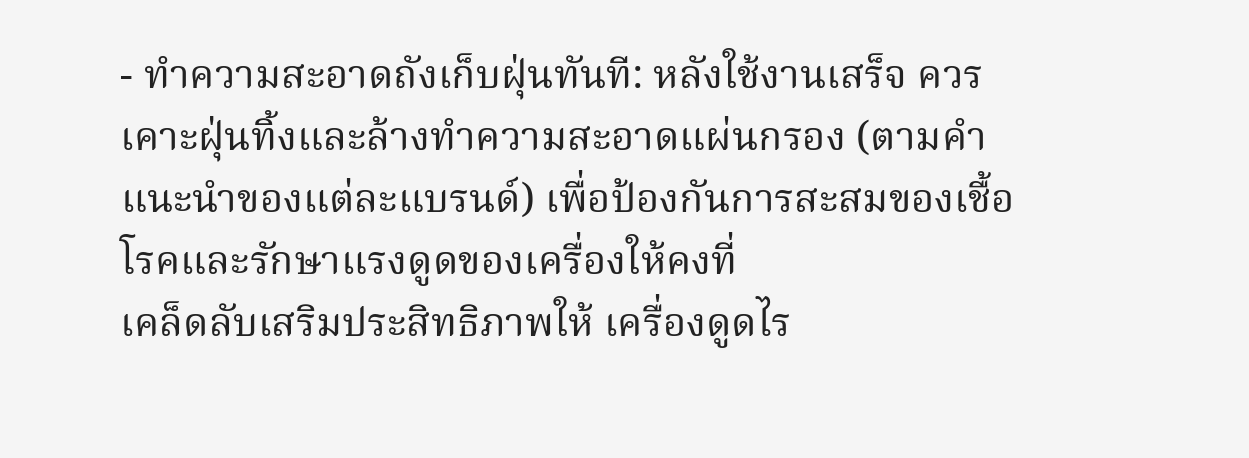- ทำความสะอาดถังเก็บฝุ่นทันที: หลังใช้งานเสร็จ ควรเคาะฝุ่นทิ้งและล้างทำความสะอาดแผ่นกรอง (ตามคำแนะนำของแต่ละแบรนด์) เพื่อป้องกันการสะสมของเชื้อโรคและรักษาแรงดูดของเครื่องให้คงที่
เคล็ดลับเสริมประสิทธิภาพให้ เครื่องดูดไร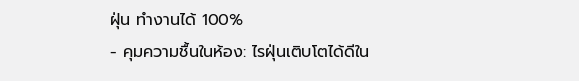ฝุ่น ทำงานได้ 100%
- คุมความชื้นในห้อง: ไรฝุ่นเติบโตได้ดีใน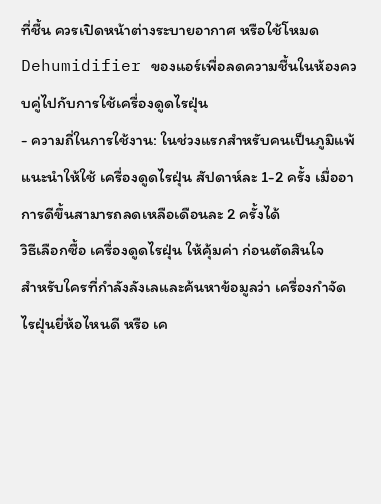ที่ชื้น ควรเปิดหน้าต่างระบายอากาศ หรือใช้โหมด Dehumidifier ของแอร์เพื่อลดความชื้นในห้องควบคู่ไปกับการใช้เครื่องดูดไรฝุ่น
- ความถี่ในการใช้งาน: ในช่วงแรกสำหรับคนเป็นภูมิแพ้ แนะนำให้ใช้ เครื่องดูดไรฝุ่น สัปดาห์ละ 1-2 ครั้ง เมื่ออาการดีขึ้นสามารถลดเหลือเดือนละ 2 ครั้งได้
วิธีเลือกซื้อ เครื่องดูดไรฝุ่น ให้คุ้มค่า ก่อนตัดสินใจ
สำหรับใครที่กำลังลังเลและค้นหาข้อมูลว่า เครื่องกำจัดไรฝุ่นยี่ห้อไหนดี หรือ เค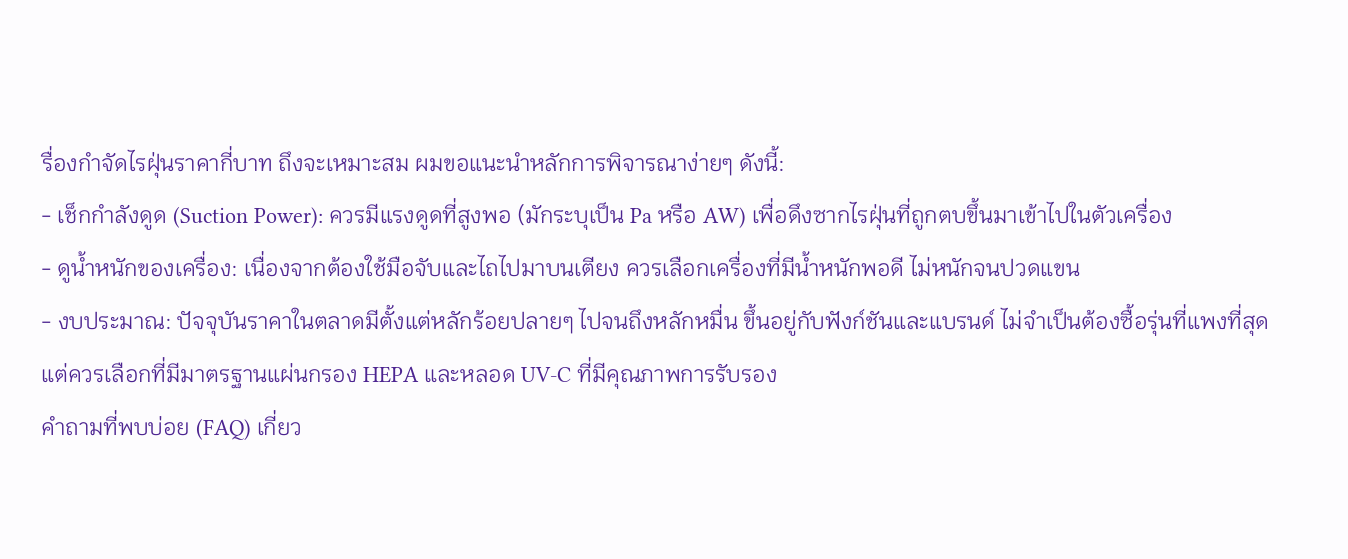รื่องกำจัดไรฝุ่นราคากี่บาท ถึงจะเหมาะสม ผมขอแนะนำหลักการพิจารณาง่ายๆ ดังนี้:
- เช็กกำลังดูด (Suction Power): ควรมีแรงดูดที่สูงพอ (มักระบุเป็น Pa หรือ AW) เพื่อดึงซากไรฝุ่นที่ถูกตบขึ้นมาเข้าไปในตัวเครื่อง
- ดูน้ำหนักของเครื่อง: เนื่องจากต้องใช้มือจับและไถไปมาบนเตียง ควรเลือกเครื่องที่มีน้ำหนักพอดี ไม่หนักจนปวดแขน
- งบประมาณ: ปัจจุบันราคาในตลาดมีตั้งแต่หลักร้อยปลายๆ ไปจนถึงหลักหมื่น ขึ้นอยู่กับฟังก์ชันและแบรนด์ ไม่จำเป็นต้องซื้อรุ่นที่แพงที่สุด แต่ควรเลือกที่มีมาตรฐานแผ่นกรอง HEPA และหลอด UV-C ที่มีคุณภาพการรับรอง
คำถามที่พบบ่อย (FAQ) เกี่ยว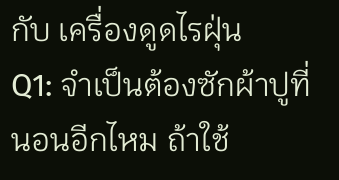กับ เครื่องดูดไรฝุ่น
Q1: จำเป็นต้องซักผ้าปูที่นอนอีกไหม ถ้าใช้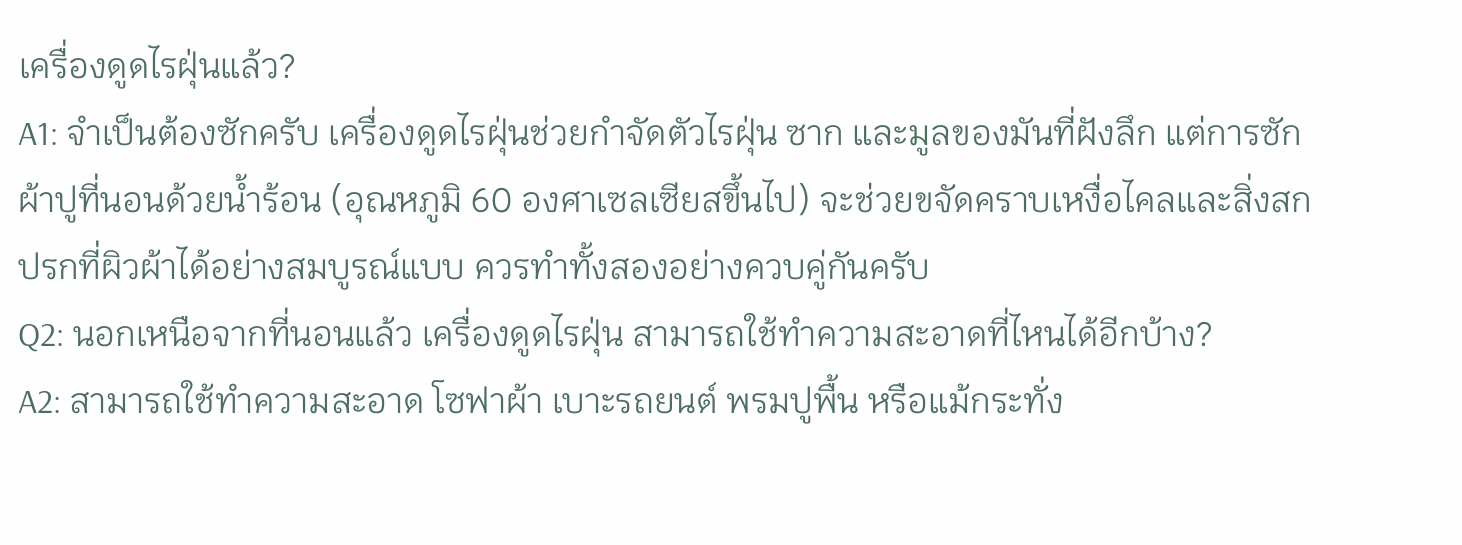เครื่องดูดไรฝุ่นแล้ว?
A1: จำเป็นต้องซักครับ เครื่องดูดไรฝุ่นช่วยกำจัดตัวไรฝุ่น ซาก และมูลของมันที่ฝังลึก แต่การซักผ้าปูที่นอนด้วยน้ำร้อน (อุณหภูมิ 60 องศาเซลเซียสขึ้นไป) จะช่วยขจัดคราบเหงื่อไคลและสิ่งสกปรกที่ผิวผ้าได้อย่างสมบูรณ์แบบ ควรทำทั้งสองอย่างควบคู่กันครับ
Q2: นอกเหนือจากที่นอนแล้ว เครื่องดูดไรฝุ่น สามารถใช้ทำความสะอาดที่ไหนได้อีกบ้าง?
A2: สามารถใช้ทำความสะอาด โซฟาผ้า เบาะรถยนต์ พรมปูพื้น หรือแม้กระทั่ง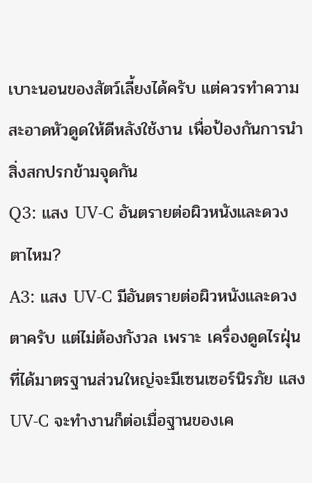เบาะนอนของสัตว์เลี้ยงได้ครับ แต่ควรทำความสะอาดหัวดูดให้ดีหลังใช้งาน เพื่อป้องกันการนำสิ่งสกปรกข้ามจุดกัน
Q3: แสง UV-C อันตรายต่อผิวหนังและดวงตาไหม?
A3: แสง UV-C มีอันตรายต่อผิวหนังและดวงตาครับ แต่ไม่ต้องกังวล เพราะ เครื่องดูดไรฝุ่น ที่ได้มาตรฐานส่วนใหญ่จะมีเซนเซอร์นิรภัย แสง UV-C จะทำงานก็ต่อเมื่อฐานของเค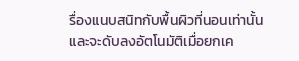รื่องแนบสนิทกับพื้นผิวที่นอนเท่านั้น และจะดับลงอัตโนมัติเมื่อยกเค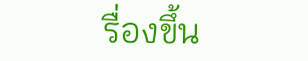รื่องขึ้น